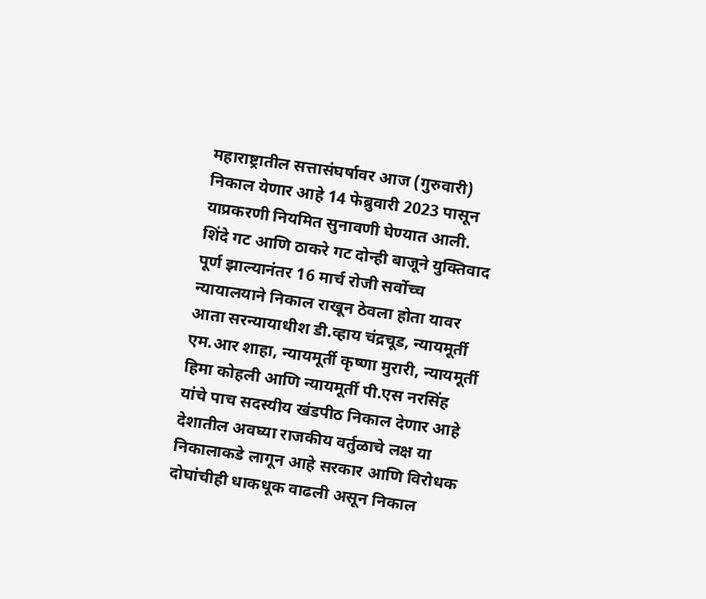महाराष्ट्रातील सत्तासंघर्षावर आज (गुरुवारी) निकाल येणार आहे 14 फेब्रुवारी 2023 पासून याप्रकरणी नियमित सुनावणी घेण्यात आली. शिंदे गट आणि ठाकरे गट दोन्ही बाजूने युक्तिवाद पूर्ण झाल्यानंतर 16 मार्च रोजी सर्वोच्च न्यायालयाने निकाल राखून ठेवला होता यावर आता सरन्यायाधीश डी.व्हाय चंद्रचूड, न्यायमूर्ती एम.आर शाहा, न्यायमूर्ती कृष्णा मुरारी, न्यायमूर्ती हिमा कोहली आणि न्यायमूर्ती पी.एस नरसिंह यांचे पाच सदस्यीय खंडपीठ निकाल देणार आहे देशातील अवघ्या राजकीय वर्तुळाचे लक्ष या निकालाकडे लागून आहे सरकार आणि विरोधक दोघांचीही धाकधूक वाढली असून निकाल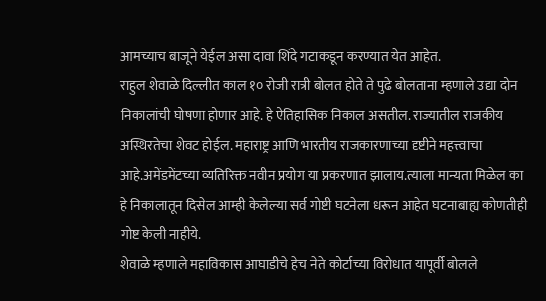आमच्याच बाजूने येईल असा दावा शिंदे गटाकडून करण्यात येत आहेत.
राहुल शेवाळे दिल्लीत काल १० रोजी रात्री बोलत होते ते पुढे बोलताना म्हणाले उद्या दोन निकालांची घोषणा होणार आहे. हे ऐतिहासिक निकाल असतील. राज्यातील राजकीय अस्थिरतेचा शेवट होईल. महाराष्ट्र आणि भारतीय राजकारणाच्या दृष्टीने महत्त्वाचा आहे.अमेंडमेंटच्या व्यतिरिक्त नवीन प्रयोग या प्रकरणात झालाय.त्याला मान्यता मिळेल का हे निकालातून दिसेल आम्ही केलेल्या सर्व गोष्टी घटनेला धरून आहेत घटनाबाह्य कोणतीही गोष्ट केली नाहीये.
शेवाळे म्हणाले महाविकास आघाडीचे हेच नेते कोर्टाच्या विरोधात यापूर्वी बोलले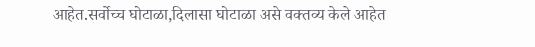आहेत.सर्वोच्च घोटाळा,दिलासा घोटाळा असे वक्तव्य केले आहेत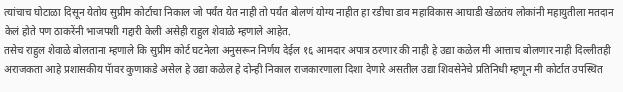त्यांचाच घोटाळा दिसून येतोय सुप्रीम कोर्टाचा निकाल जो पर्यंत येत नाही तो पर्यंत बोलणं योग्य नाहीत हा रडीचा डाव महाविकास आघाडी खेळतंय लोकांनी महायुतीला मतदान केलं होते पण ठाकरेंनी भाजपशी गद्दारी केली असेही राहुल शेवाळे म्हणाले आहेत.
तसेच राहुल शेवाळे बोलताना म्हणाले कि सुप्रीम कोर्ट घटनेला अनुसरून निर्णय देईल १६ आमदार अपात्र ठरणार की नाही हे उद्या कळेल मी आत्ताच बोलणार नाही दिल्लीतही अराजकता आहे प्रशासकीय पॅावर कुणाकडे असेल हे उद्या कळेल हे दोन्ही निकाल राजकारणाला दिशा देणारे असतील उद्या शिवसेनेचे प्रतिनिधी म्हणून मी कोर्टात उपस्थित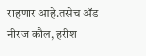राहणार आहे.तसेच ॲड नीरज कौल, हरीश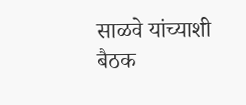साळवे यांच्याशी बैठक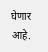घेणार आहे.